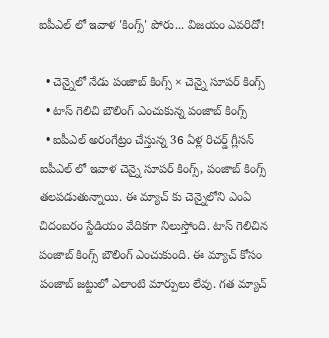ఐపీఎల్ లో ఇవాళ 'కింగ్స్' పోరు... విజయం ఎవరిదో!

  • చెన్నైలో నేడు పంజాబ్ కింగ్స్ × చెన్నై సూపర్ కింగ్స్
  • టాస్ గెలిచి బౌలింగ్ ఎంచుకున్న పంజాబ్ కింగ్స్
  • ఐపీఎల్ అరంగేట్రం చేస్తున్న 36 ఏళ్ల రిచర్డ్ గ్లీసన్
ఐపీఎల్ లో ఇవాళ చెన్నై సూపర్ కింగ్స్, పంజాబ్ కింగ్స్ తలపడుతున్నాయి. ఈ మ్యాచ్ కు చెన్నైలోని ఎంఏ చిదంబరం స్టేడియం వేదికగా నిలుస్తోంది. టాస్ గెలిచిన పంజాబ్ కింగ్స్ బౌలింగ్ ఎంచుకుంది. ఈ మ్యాచ్ కోసం పంజాబ్ జట్టులో ఎలాంటి మార్పులు లేవు. గత మ్యాచ్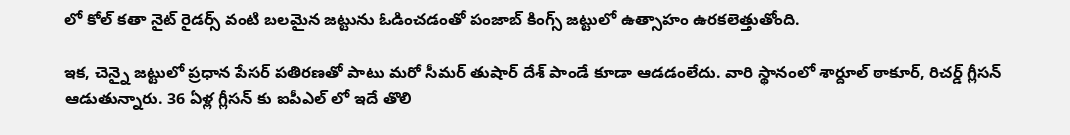లో కోల్ కతా నైట్ రైడర్స్ వంటి బలమైన జట్టును ఓడించడంతో పంజాబ్ కింగ్స్ జట్టులో ఉత్సాహం ఉరకలెత్తుతోంది.

ఇక, చెన్నై జట్టులో ప్రధాన పేసర్ పతిరణతో పాటు మరో సీమర్ తుషార్ దేశ్ పాండే కూడా ఆడడంలేదు. వారి స్థానంలో శార్దూల్ ఠాకూర్, రిచర్డ్ గ్లీసన్ ఆడుతున్నారు. 36 ఏళ్ల గ్లీసన్ కు ఐపీఎల్ లో ఇదే తొలి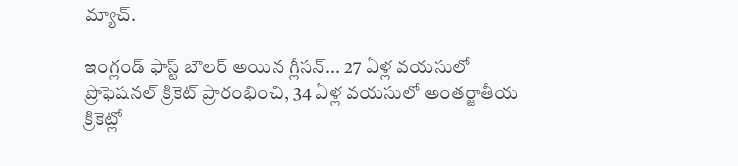మ్యాచ్.

ఇంగ్లండ్ ఫాస్ట్ బౌలర్ అయిన గ్లీసన్... 27 ఏళ్ల వయసులో ప్రొఫెషనల్ క్రికెట్ ప్రారంభించి, 34 ఏళ్ల వయసులో అంతర్జాతీయ క్రికెట్లో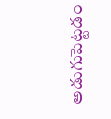అడుగుపెట్టడం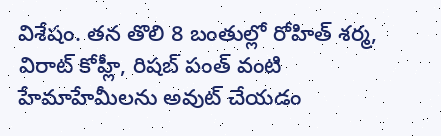విశేషం. తన తొలి 8 బంతుల్లో రోహిత్ శర్మ, విరాట్ కోహ్లీ, రిషబ్ పంత్ వంటి హేమాహేమీలను అవుట్ చేయడం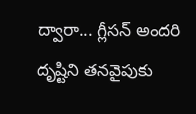ద్వారా... గ్లీసన్ అందరి దృష్టిని తనవైపుకు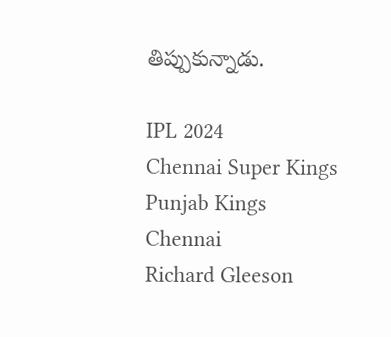తిప్పుకున్నాడు.

IPL 2024
Chennai Super Kings
Punjab Kings
Chennai
Richard Gleeson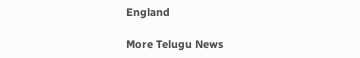England

More Telugu News